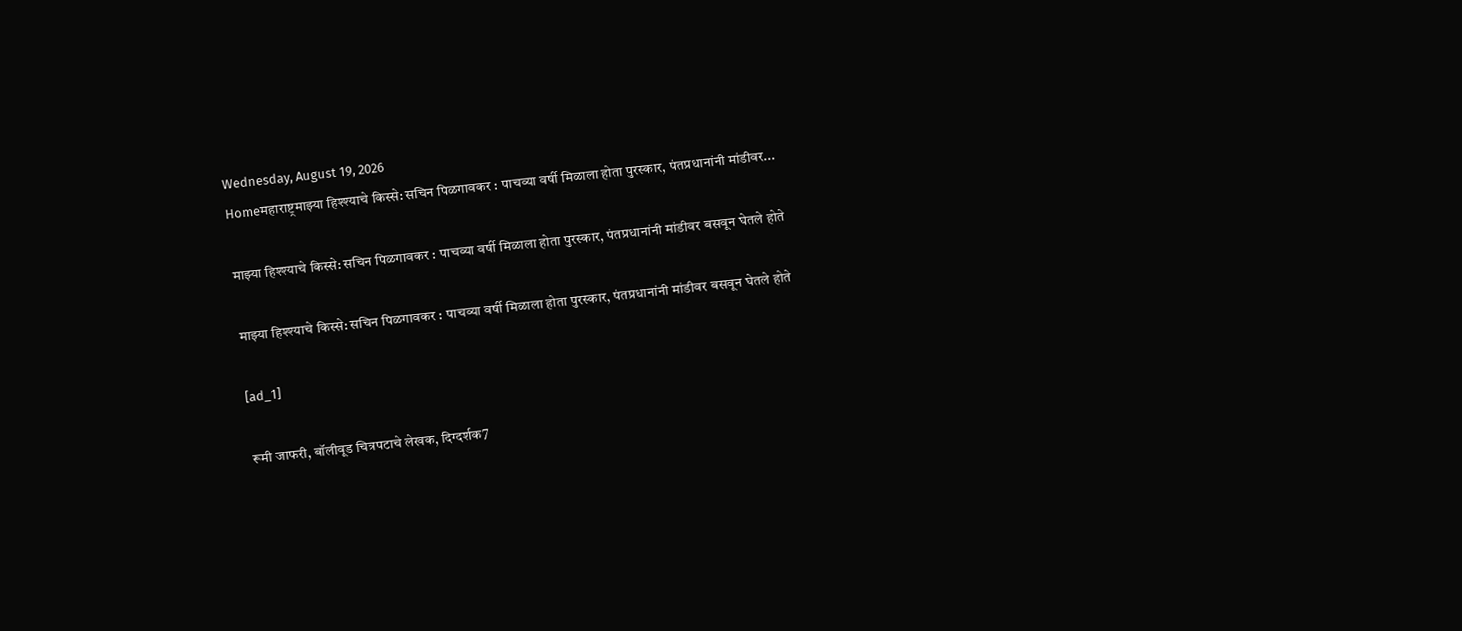Wednesday, August 19, 2026
Homeमहाराष्ट्रमाझ्या हिश्श्याचे किस्से: सचिन पिळगावकर : पाचव्या वर्षी मिळाला होता पुरस्कार, पंतप्रधानांनी मांडीवर...

माझ्या हिश्श्याचे किस्से: सचिन पिळगावकर : पाचव्या वर्षी मिळाला होता पुरस्कार, पंतप्रधानांनी मांडीवर बसवून घेतले होते

माझ्या हिश्श्याचे किस्से: सचिन पिळगावकर : पाचव्या वर्षी मिळाला होता पुरस्कार, पंतप्रधानांनी मांडीवर बसवून घेतले होते

[ad_1]

रूमी जाफरी, बॉलीवूड चित्रपटाचे लेखक, दिग्दर्शक7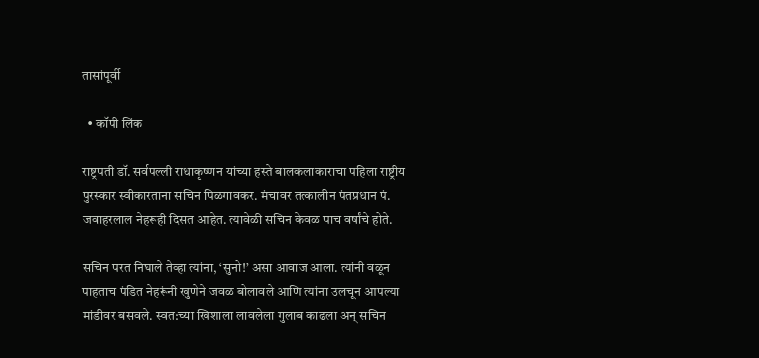तासांपूर्वी

  • कॉपी लिंक

राष्ट्रपती डॉ. सर्वपल्ली राधाकृष्णन यांच्या हस्ते बालकलाकाराचा पहिला राष्ट्रीय पुरस्कार स्वीकारताना सचिन पिळगावकर. मंचावर तत्कालीन पंतप्रधान पं. जवाहरलाल नेहरूही दिसत आहेत. त्यावेळी सचिन केवळ पाच वर्षांचे होते.

सचिन परत निघाले तेव्हा त्यांना, ‘सुनो!’ असा आवाज आला. त्यांनी वळून पाहताच पंडित नेहरूंनी खुणेने जवळ बोलावले आणि त्यांना उलचून आपल्या मांडीवर बसवले. स्वत:च्या खिशाला लावलेला गुलाब काढला अन् सचिन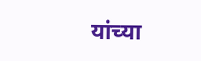यांच्या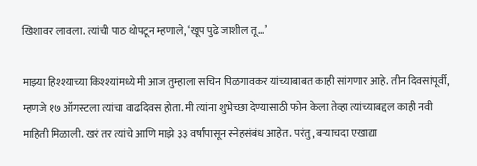खिशावर लावला. त्यांची पाठ थोपटून म्हणाले, ‘खूप पुढे जाशील तू…’

माझ्या हिश्श्याच्या किश्श्यांमध्ये मी आज तुम्हाला सचिन पिळगावकर यांच्याबाबत काही सांगणार आहे. तीन दिवसांपूर्वी, म्हणजे १७ ऑगस्टला त्यांचा वाढदिवस होता. मी त्यांना शुभेच्छा देण्यासाठी फोन केला तेव्हा त्यांच्याबद्दल काही नवी माहिती मिळाली. खरं तर त्यांचे आणि माझे ३३ वर्षांपासून स्नेहसंबंध आहेत. परंतु, बऱ्याचदा एखाद्या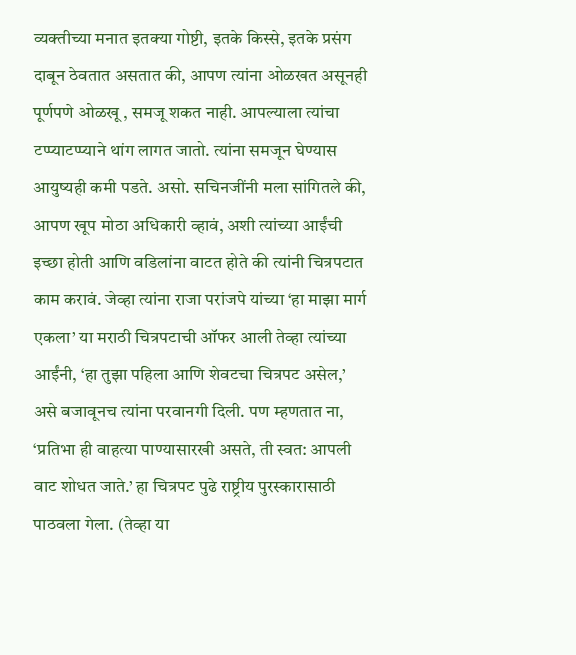व्यक्तीच्या मनात इतक्या गोष्टी, इतके किस्से, इतके प्रसंग दाबून ठेवतात असतात की, आपण त्यांना ओळखत असूनही पूर्णपणे ओळखू , समजू शकत नाही. आपल्याला त्यांचा टप्प्याटप्प्याने थांग लागत जातो. त्यांना समजून घेण्यास आयुष्यही कमी पडते. असो. सचिनजींनी मला सांगितले की, आपण खूप मोठा अधिकारी व्हावं, अशी त्यांच्या आईंची इच्छा होती आणि वडिलांना वाटत होते की त्यांनी चित्रपटात काम करावं. जेव्हा त्यांना राजा परांजपे यांच्या ‘हा माझा मार्ग एकला’ या मराठी चित्रपटाची ऑफर आली तेव्हा त्यांच्या आईंनी, ‘हा तुझा पहिला आणि शेवटचा चित्रपट असेल,’ असे बजावूनच त्यांना परवानगी दिली. पण म्हणतात ना, ‘प्रतिभा ही वाहत्या पाण्यासारखी असते, ती स्वत: आपली वाट शोधत जाते.’ हा चित्रपट पुढे राष्ट्रीय पुरस्कारासाठी पाठ‌वला गेला. (तेव्हा या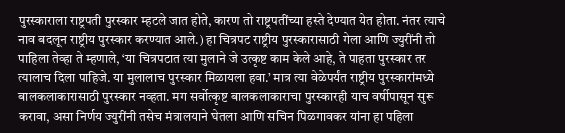पुरस्काराला राष्ट्रपती पुरस्कार म्हटले जात होते, कारण तो राष्ट्रपतींच्या हस्ते देण्यात येत होता. नंतर त्याचे नाव बदलून राष्ट्रीय पुरस्कार करण्यात आले.) हा चित्रपट राष्ट्रीय पुरस्कारासाठी गेला आणि ज्युरींनी तो पाहिला तेव्हा ते म्हणाले, ‘या चित्रपटात त्या मुलाने जे उत्कृष्ट काम केले आहे, ते पाहता पुरस्कार तर त्यालाच दिला पाहिजे. या मुलालाच पुरस्कार मिळायला हवा.’ मात्र त्या वेळेपर्यंत राष्ट्रीय पुरस्कारांमध्ये बालकलाकारासाठी पुरस्कार नव्हता. मग सर्वोत्कृष्ट बालकलाकाराचा पुरस्कारही याच वर्षीपासून सुरू करावा, असा निर्णय ज्युरींनी तसेच मंत्रालयाने घेतला आणि सचिन पिळगावकर यांना हा पहिला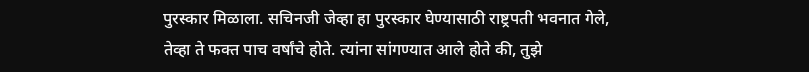पुरस्कार मिळाला. सचिनजी जेव्हा हा पुरस्कार घेण्यासाठी राष्ट्रपती भवनात गेले, तेव्हा ते फक्त पाच वर्षांचे होते. त्यांना सांगण्यात आले होते की, तुझे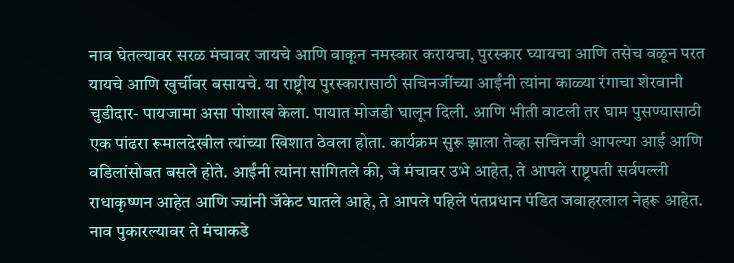नाव घेतल्यावर सरळ मंचावर जायचे आणि वाकून नमस्कार करायचा, पुरस्कार घ्यायचा आणि तसेच वळून परत यायचे आणि खुर्चीवर बसायचे. या राष्ट्रीय पुरस्कारासाठी सचिनजींच्या आईंनी त्यांना काळ्या रंगाचा शेरवानी चुडीदार- पायजामा असा पोशाख केला. पायात मोजडी घालून दिली. आणि भीती वाटली तर घाम पुसण्यासाठी एक पांढरा रूमालदेखील त्यांच्या खिशात ठेवला होता. कार्यक्रम सुरू झाला तेव्हा सचिनजी आपल्या आई आणि वडिलांसोबत बसले होते. आईंनी त्यांना सांगितले की, जे मंचावर उभे आहेत, ते आपले राष्ट्रपती सर्वपल्ली राधाकृष्णन आहेत आणि ज्यांनी जॅकेट घातले आहे, ते आपले पहिले पंतप्रधान पंडित जवाहरलाल नेहरू आहेत. नाव पुकारल्यावर ते मंचाकडे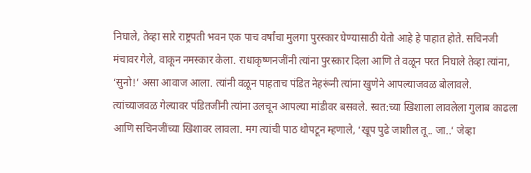निघाले, तेव्हा सारे राष्ट्रपती भवन एक पाच वर्षांचा मुलगा पुरस्कार घेण्यासाठी येतो आहे हे पाहात होते. सचिनजी मंचावर गेले, वाकून नमस्कार केला. राधाकृष्णनजींनी त्यांना पुरस्कार दिला आणि ते वळून परत निघाले तेव्हा त्यांना, ‘सुनो!’ असा आवाज आला. त्यांनी वळून पाहताच पंडित नेहरूंनी त्यांना खुणेने आपल्याजवळ बोलावले. त्यांच्याजवळ गेल्यावर पंडितजींनी त्यांना उलचून आपल्या मांडीवर बसवले. स्वत:च्या खिशाला लावलेला गुलाब काढला आणि सचिनजींच्या खिशावर लावला. मग त्यांची पाठ थोपटून म्हणाले, ‘खूप पुढे जाशील तू.. जा..’ जेव्हा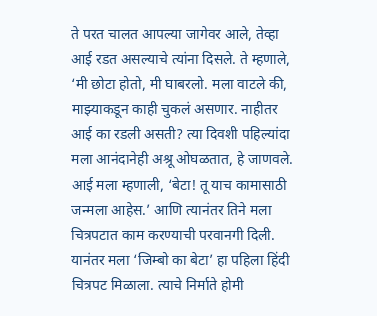ते परत चालत आपल्या जागेवर आले, तेव्हा आई रडत असल्याचे त्यांना दिसले. ते म्हणाले, ‘मी छोटा होतो, मी घाबरलो. मला वाटले की, माझ्याकडून काही चुकलं असणार. नाहीतर आई का रडली असती? त्या दिवशी पहिल्यांदा मला आनंदानेही अश्रू ओघळतात, हे जाणवले. आई मला म्हणाली, ‘बेटा! तू याच कामासाठी जन्मला आहेस.’ आणि त्यानंतर तिने मला चित्रपटात काम करण्याची परवानगी दिली. यानंतर मला ‘जिम्बो का बेटा’ हा पहिला हिंदी चित्रपट मिळाला. त्याचे निर्माते होमी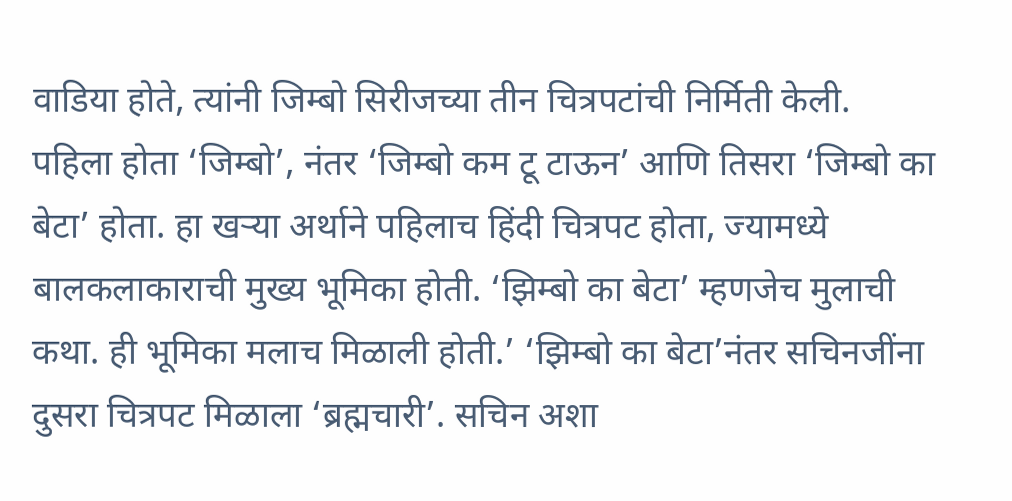वाडिया होते, त्यांनी जिम्बो सिरीजच्या तीन चित्रपटांची निर्मिती केली. पहिला होता ‘जिम्बो’, नंतर ‘जिम्बो कम टू टाऊन’ आणि तिसरा ‘जिम्बो का बेटा’ होता. हा खऱ्या अर्थाने पहिलाच हिंदी चित्रपट होता, ज्यामध्ये बालकलाकाराची मुख्य भूमिका होती. ‘झिम्बो का बेटा’ म्हणजेच मुलाची कथा. ही भूमिका मलाच मिळाली होती.’ ‘झिम्बो का बेटा’नंतर सचिनजींना दुसरा चित्रपट मिळाला ‘ब्रह्मचारी’. सचिन अशा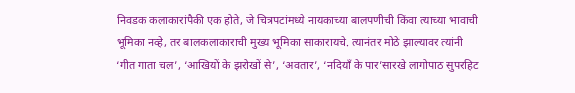निवडक कलाकारांपैकी एक होते, जे चित्रपटांमध्ये नायकाच्या बालपणीची किंवा त्याच्या भावाची भूमिका नव्हे, तर बालकलाकाराची मुख्य भूमिका साकारायचे. त्यानंतर मोठे झाल्यावर त्यांनी ‘गीत गाता चल’, ‘आखियों के झरोखों से’, ‘अवतार’, ‘नदियाँ के पार’सारखे लागोपाठ सुपरहिट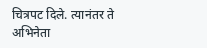चित्रपट दिले. त्यानंतर ते अभिनेता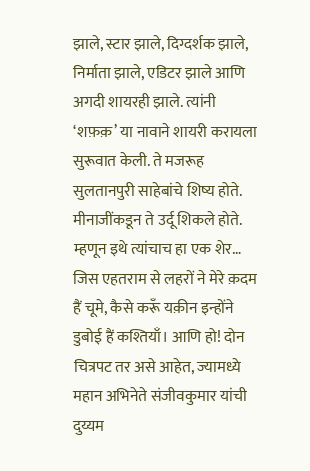झाले, स्टार झाले, दिग्दर्शक झाले, निर्माता झाले, एडिटर झाले आणि अगदी शायरही झाले. त्यांनी ‘शफ़क़’ या नावाने शायरी करायला सुरूवात केली. ते मजरूह सुलतानपुरी साहेबांचे शिष्य होते. मीनाजींकडून ते उर्दू शिकले होते. म्हणून इथे त्यांचाच हा एक शेर… जिस एहतराम से लहरों ने मेरे क़दम हैं चूमे, कैसे करूँ यक़ीन इन्होंने डुबोई हैं कश्तियाँ। आणि हो! दोन चित्रपट तर असे आहेत, ज्यामध्ये महान अभिनेते संजीवकुमार यांची दुय्यम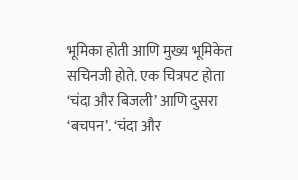भूमिका होती आणि मुख्य भूमिकेत सचिनजी होते. एक चित्रपट होता ‘चंदा और बिजली’ आणि दुसरा ‘बचपन’. ‘चंदा और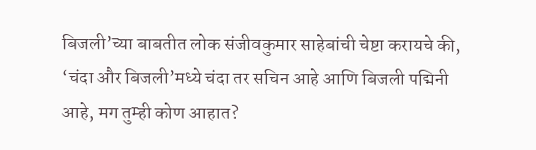बिजली’च्या बाबतीत लोक संजीवकुमार साहेबांची चेष्टा करायचे की, ‘चंदा और बिजली’मध्ये चंदा तर सचिन आहे आणि बिजली पद्मिनी आहे, मग तुम्ही कोण आहात?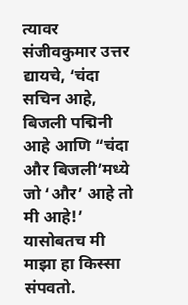त्यावर संजीवकुमार उत्तर द्यायचे, ‘चंदा सचिन आहे, बिजली पद्मिनी आहे आणि “चंदा और बिजली’मध्ये जो ‘और’ आहे तो मी आहे!’ यासोबतच मी माझा हा किस्सा संपवतो.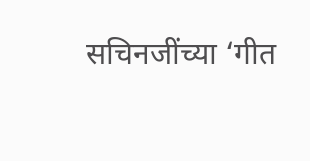सचिनजींच्या ‘गीत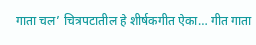गाता चल’ चित्रपटातील हे शीर्षकगीत ऐका… गीत गाता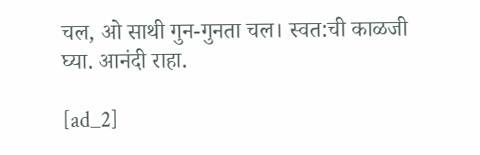चल, ओ साथी गुन-गुनता चल। स्वत:ची काळजी घ्या. आनंदी राहा.

[ad_2]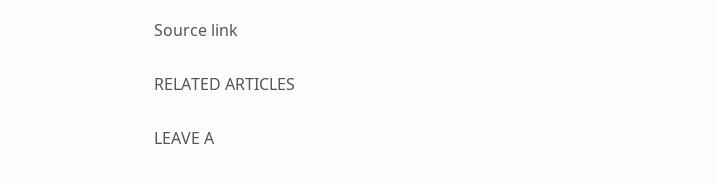Source link

RELATED ARTICLES

LEAVE A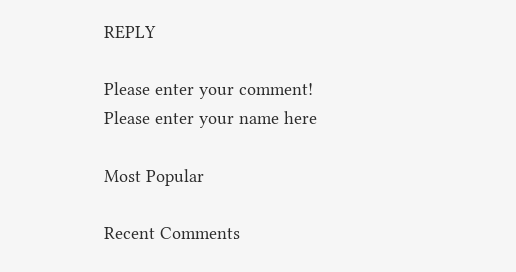REPLY

Please enter your comment!
Please enter your name here

Most Popular

Recent Comments